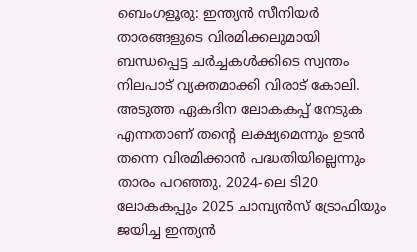ബെംഗളൂരു: ഇന്ത്യന്‍ സീനിയര്‍ താരങ്ങളുടെ വിരമിക്കലുമായി ബന്ധപ്പെട്ട ചര്‍ച്ചകള്‍ക്കിടെ സ്വന്തം നിലപാട് വ്യക്തമാക്കി വിരാട് കോലി. അടുത്ത ഏകദിന ലോകകപ്പ് നേടുക എന്നതാണ് തന്റെ ലക്ഷ്യമെന്നും ഉടന്‍ തന്നെ വിരമിക്കാന്‍ പദ്ധതിയില്ലെന്നും താരം പറഞ്ഞു. 2024-ലെ ടി20 ലോകകപ്പും 2025 ചാമ്പ്യന്‍സ് ട്രോഫിയും ജയിച്ച ഇന്ത്യന്‍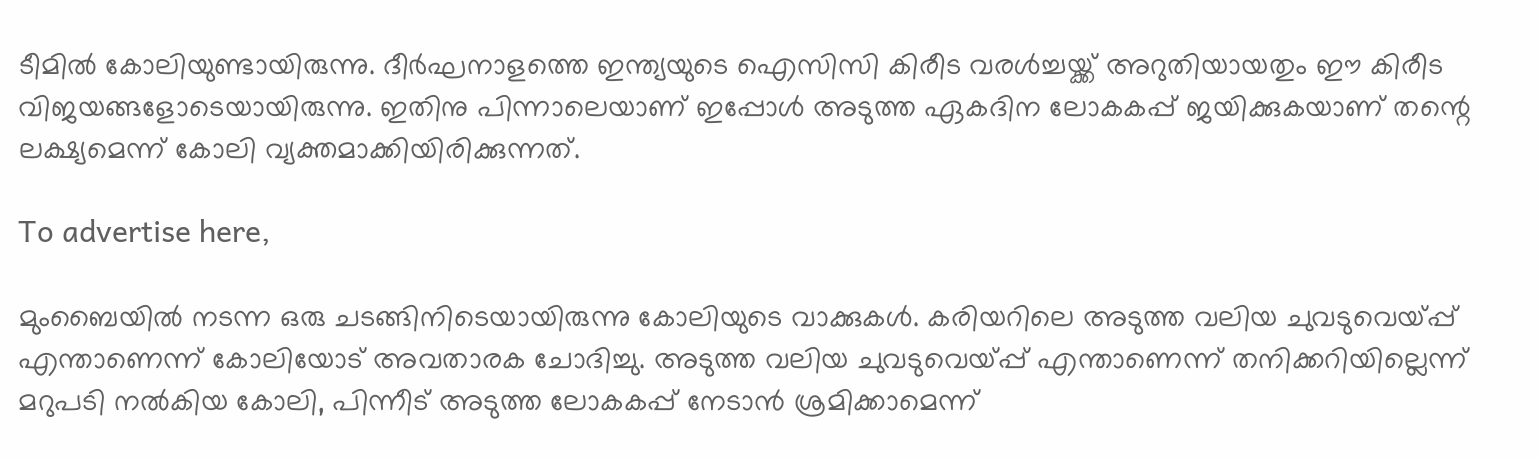ടീമില്‍ കോലിയുണ്ടായിരുന്നു. ദീര്‍ഘനാളത്തെ ഇന്ത്യയുടെ ഐസിസി കിരീട വരള്‍ച്ചയ്ക്ക് അറുതിയായതും ഈ കിരീട വിജയങ്ങളോടെയായിരുന്നു. ഇതിനു പിന്നാലെയാണ് ഇപ്പോള്‍ അടുത്ത ഏകദിന ലോകകപ്പ് ജയിക്കുകയാണ് തന്റെ ലക്ഷ്യമെന്ന് കോലി വ്യക്തമാക്കിയിരിക്കുന്നത്.

To advertise here,

മുംബൈയില്‍ നടന്ന ഒരു ചടങ്ങിനിടെയായിരുന്നു കോലിയുടെ വാക്കുകള്‍. കരിയറിലെ അടുത്ത വലിയ ചുവടുവെയ്പ്പ് എന്താണെന്ന് കോലിയോട് അവതാരക ചോദിച്ചു. അടുത്ത വലിയ ചുവടുവെയ്പ്പ് എന്താണെന്ന് തനിക്കറിയില്ലെന്ന് മറുപടി നല്‍കിയ കോലി, പിന്നീട് അടുത്ത ലോകകപ്പ് നേടാന്‍ ശ്രമിക്കാമെന്ന്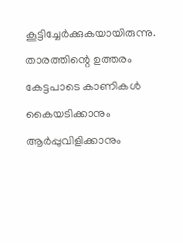കൂട്ടിച്ചേര്‍ക്കുകയായിരുന്നു. താരത്തിന്റെ ഉത്തരം കേട്ടപാടെ കാണികള്‍ കൈയടിക്കാനും ആര്‍പ്പുവിളിക്കാനും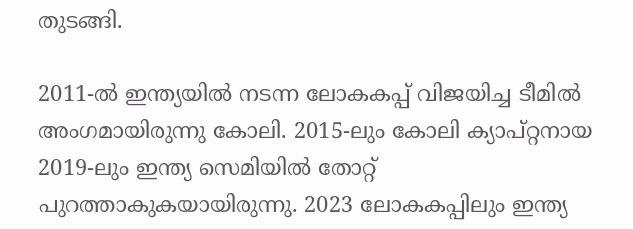തുടങ്ങി.

2011-ല്‍ ഇന്ത്യയില്‍ നടന്ന ലോകകപ്പ് വിജയിച്ച ടീമില്‍ അംഗമായിരുന്നു കോലി. 2015-ലും കോലി ക്യാപ്റ്റനായ 2019-ലും ഇന്ത്യ സെമിയില്‍ തോറ്റ് പുറത്താകുകയായിരുന്നു. 2023 ലോകകപ്പിലും ഇന്ത്യ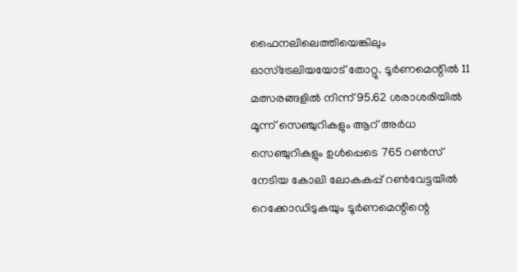ഫൈനലിലെത്തിയെങ്കിലും ഓസ്‌ട്രേലിയയോട് തോറ്റു. ടൂര്‍ണമെന്റില്‍ 11 മത്സരങ്ങളില്‍ നിന്ന് 95.62 ശരാശരിയില്‍ മൂന്ന് സെഞ്ചുറികളും ആറ് അര്‍ധ സെഞ്ചുറികളും ഉള്‍പ്പെടെ 765 റണ്‍സ് നേടിയ കോലി ലോകകപ്പ് റണ്‍വേട്ടയില്‍ റെക്കോഡിടുകയും ടൂര്‍ണമെന്റിന്റെ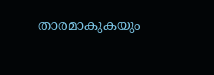താരമാകുകയും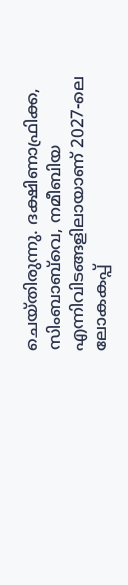ചെയ്തിരുന്നു. ദക്ഷിണാഫ്രിക്ക, സിംബാബ്‌വെ, നമീബിയ എന്നിവിടങ്ങളിലായാണ് 2027-ലെ ലോകകപ്പ്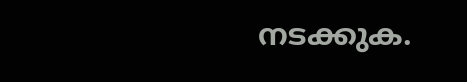നടക്കുക.